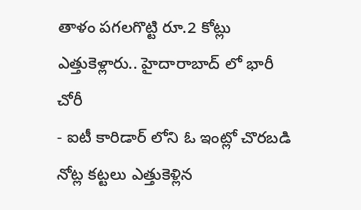తాళం పగలగొట్టి రూ.2 కోట్లు ఎత్తుకెళ్లారు.. హైదారాబాద్ లో భారీ చోరీ
- ఐటీ కారిడార్ లోని ఓ ఇంట్లో చొరబడి నోట్ల కట్టలు ఎత్తుకెళ్లిన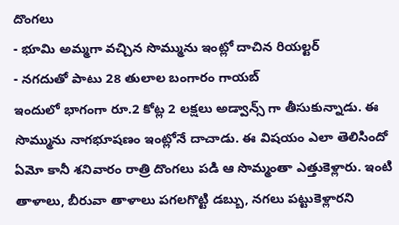దొంగలు
- భూమి అమ్మగా వచ్చిన సొమ్మును ఇంట్లో దాచిన రియల్టర్
- నగదుతో పాటు 28 తులాల బంగారం గాయబ్
ఇందులో భాగంగా రూ.2 కోట్ల 2 లక్షలు అడ్వాన్స్ గా తీసుకున్నాడు. ఈ సొమ్మును నాగభూషణం ఇంట్లోనే దాచాడు. ఈ విషయం ఎలా తెలిసిందో ఏమో కానీ శనివారం రాత్రి దొంగలు పడి ఆ సొమ్మంతా ఎత్తుకెళ్లారు. ఇంటి తాళాలు, బీరువా తాళాలు పగలగొట్టి డబ్బు, నగలు పట్టుకెళ్లారని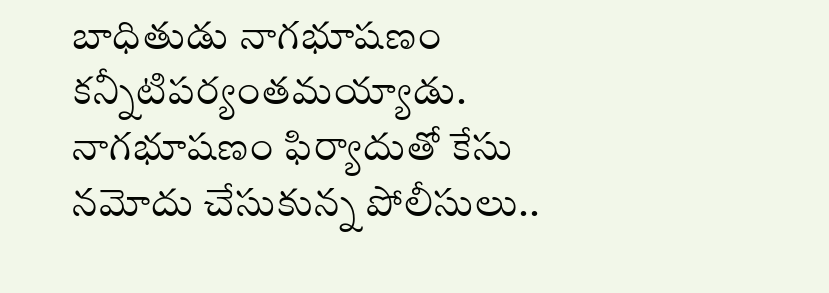బాధితుడు నాగభూషణం కన్నీటిపర్యంతమయ్యాడు. నాగభూషణం ఫిర్యాదుతో కేసు నమోదు చేసుకున్న పోలీసులు..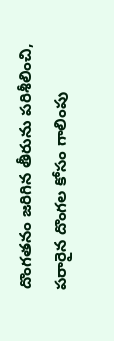దొంగతనం జరిగిన తీరును పరిశీలించి, పరారైన దొంగల కోసం గాలింపు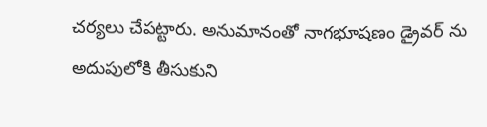చర్యలు చేపట్టారు. అనుమానంతో నాగభూషణం డ్రైవర్ ను అదుపులోకి తీసుకుని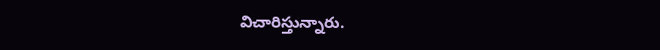విచారిస్తున్నారు.